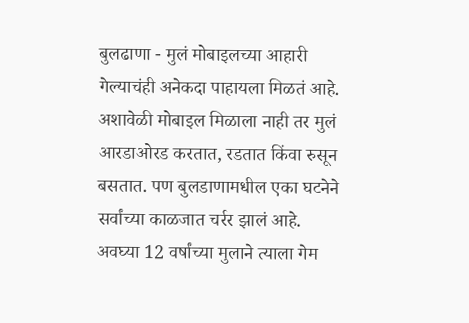बुलढाणा - मुलं मोबाइलच्या आहारी गेल्याचंही अनेकदा पाहायला मिळतं आहे. अशावेळी मोबाइल मिळाला नाही तर मुलं आरडाओरड करतात, रडतात किंवा रुसून बसतात. पण बुलडाणामधील एका घटनेने सर्वांच्या काळजात चर्रर झालं आहे. अवघ्या 12 वर्षांच्या मुलाने त्याला गेम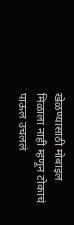खेळण्यासाठी मोबाइल मिळाला नाही म्हणून टोकाचं पाऊल उचललं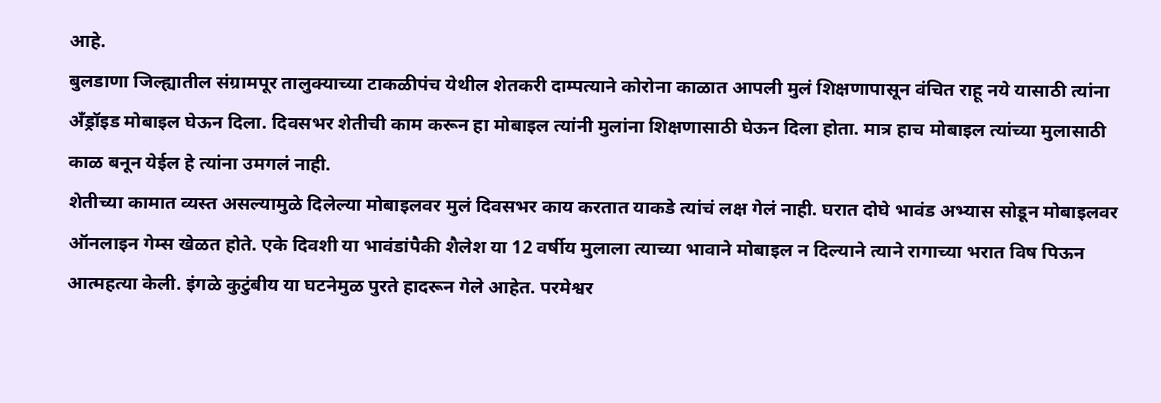आहे.
बुलडाणा जिल्ह्यातील संग्रामपूर तालुक्याच्या टाकळीपंच येथील शेतकरी दाम्पत्याने कोरोना काळात आपली मुलं शिक्षणापासून वंचित राहू नये यासाठी त्यांना अँड्रॉइड मोबाइल घेऊन दिला. दिवसभर शेतीची काम करून हा मोबाइल त्यांनी मुलांना शिक्षणासाठी घेऊन दिला होता. मात्र हाच मोबाइल त्यांच्या मुलासाठी काळ बनून येईल हे त्यांना उमगलं नाही.
शेतीच्या कामात व्यस्त असल्यामुळे दिलेल्या मोबाइलवर मुलं दिवसभर काय करतात याकडे त्यांचं लक्ष गेलं नाही. घरात दोघे भावंड अभ्यास सोडून मोबाइलवर ऑनलाइन गेम्स खेळत होते. एके दिवशी या भावंडांपैकी शैलेश या 12 वर्षीय मुलाला त्याच्या भावाने मोबाइल न दिल्याने त्याने रागाच्या भरात विष पिऊन आत्महत्या केली. इंगळे कुटुंबीय या घटनेमुळ पुरते हादरून गेले आहेत. परमेश्वर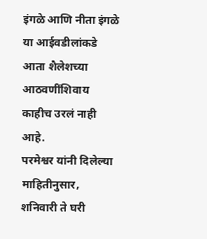इंगळे आणि नीता इंगळे या आईवडीलांकडे आता शैलेशच्या आठवणींशिवाय काहीच उरलं नाही आहे.
परमेश्वर यांनी दिलेल्या माहितीनुसार, शनिवारी ते घरी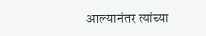आल्यानंतर त्यांच्या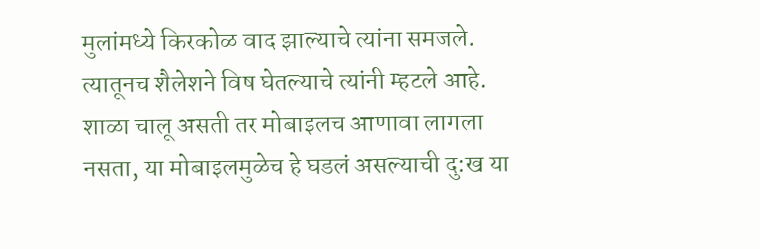मुलांमध्ये किरकोळ वाद झाल्याचे त्यांना समजले. त्यातूनच शैलेशने विष घेतल्याचे त्यांनी म्हटले आहे. शाळा चालू असती तर मोबाइलच आणावा लागला नसता, या मोबाइलमुळेच हे घडलं असल्याची दु:ख या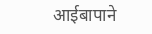आईबापाने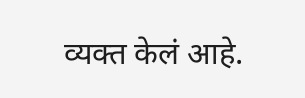व्यक्त केलं आहे.